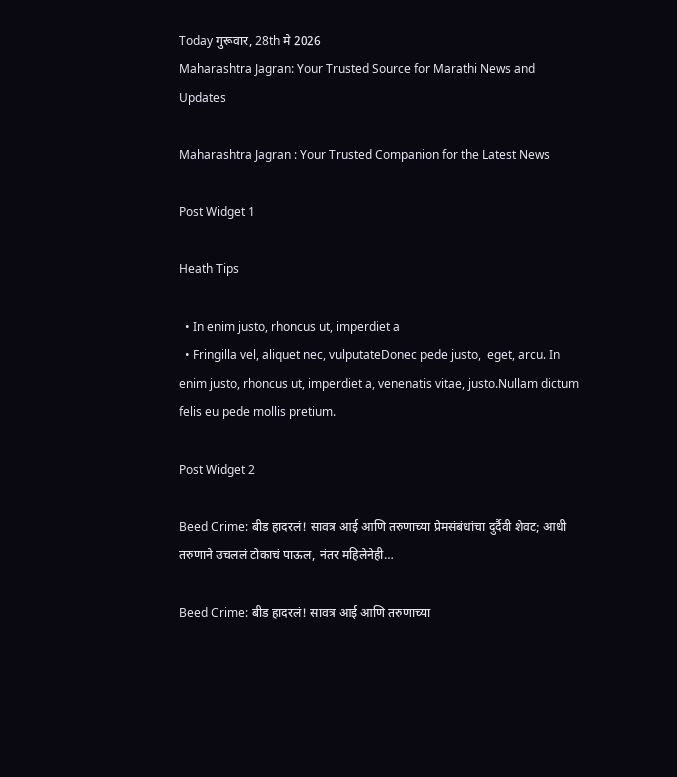Today गुरूवार, 28th मे 2026
Maharashtra Jagran: Your Trusted Source for Marathi News and Updates

Maharashtra Jagran : Your Trusted Companion for the Latest News

Post Widget 1

Heath Tips

  • In enim justo, rhoncus ut, imperdiet a
  • Fringilla vel, aliquet nec, vulputateDonec pede justo,  eget, arcu. In enim justo, rhoncus ut, imperdiet a, venenatis vitae, justo.Nullam dictum felis eu pede mollis pretium.

Post Widget 2

Beed Crime: बीड हादरलं! सावत्र आई आणि तरुणाच्या प्रेमसंबंधांचा दुर्दैवी शेवट; आधी तरुणाने उचललं टोकाचं पाऊल, नंतर महिलेनेही…

Beed Crime: बीड हादरलं! सावत्र आई आणि तरुणाच्या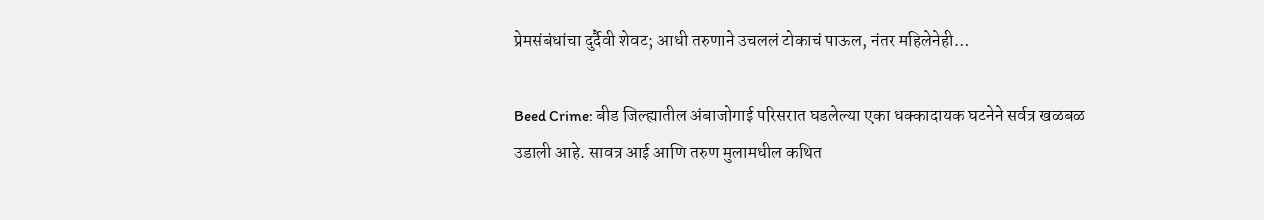प्रेमसंबंधांचा दुर्दैवी शेवट; आधी तरुणाने उचललं टोकाचं पाऊल, नंतर महिलेनेही…

Beed Crime: बीड जिल्ह्यातील अंबाजोगाई परिसरात घडलेल्या एका धक्कादायक घटनेने सर्वत्र खळबळ उडाली आहे. सावत्र आई आणि तरुण मुलामधील कथित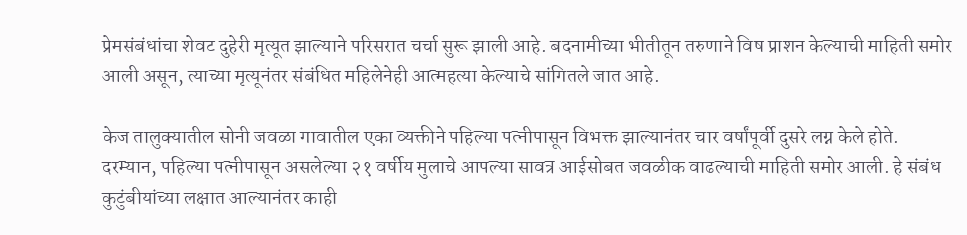प्रेमसंबंधांचा शेवट दुहेरी मृत्यूत झाल्याने परिसरात चर्चा सुरू झाली आहे. बदनामीच्या भीतीतून तरुणाने विष प्राशन केल्याची माहिती समोर आली असून, त्याच्या मृत्यूनंतर संबंधित महिलेनेही आत्महत्या केल्याचे सांगितले जात आहे.

केज तालुक्यातील सोनी जवळा गावातील एका व्यक्तीने पहिल्या पत्नीपासून विभक्त झाल्यानंतर चार वर्षांपूर्वी दुसरे लग्न केले होते. दरम्यान, पहिल्या पत्नीपासून असलेल्या २१ वर्षीय मुलाचे आपल्या सावत्र आईसोबत जवळीक वाढल्याची माहिती समोर आली. हे संबंध कुटुंबीयांच्या लक्षात आल्यानंतर काही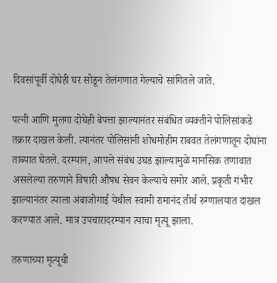दिवसांपूर्वी दोघेही घर सोडून तेलंगणात गेल्याचे सांगितले जाते.

पत्नी आणि मुलगा दोघेही बेपत्ता झाल्यानंतर संबंधित व्यक्तीने पोलिसांकडे तक्रार दाखल केली. त्यानंतर पोलिसांनी शोधमोहीम राबवत तेलंगणातून दोघांना ताब्यात घेतले. दरम्यान, आपले संबंध उघड झाल्यामुळे मानसिक तणावात असलेल्या तरुणाने विषारी औषध सेवन केल्याचे समोर आले. प्रकृती गंभीर झाल्यानंतर त्याला अंबाजोगाई येथील स्वामी रामानंद तीर्थ रुग्णालयात दाखल करण्यात आले. मात्र उपचारादरम्यान त्याचा मृत्यू झाला.

तरुणाच्या मृत्यूची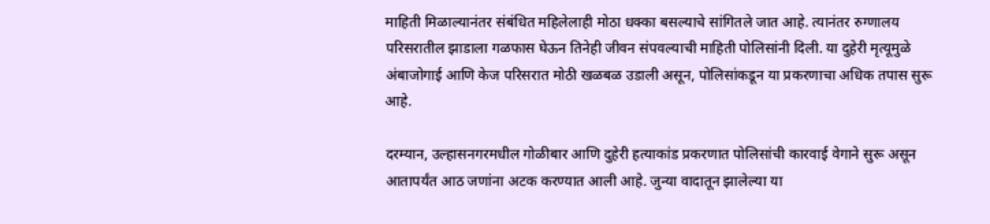माहिती मिळाल्यानंतर संबंधित महिलेलाही मोठा धक्का बसल्याचे सांगितले जात आहे. त्यानंतर रुग्णालय परिसरातील झाडाला गळफास घेऊन तिनेही जीवन संपवल्याची माहिती पोलिसांनी दिली. या दुहेरी मृत्यूमुळे अंबाजोगाई आणि केज परिसरात मोठी खळबळ उडाली असून, पोलिसांकडून या प्रकरणाचा अधिक तपास सुरू आहे.

दरम्यान, उल्हासनगरमधील गोळीबार आणि दुहेरी हत्याकांड प्रकरणात पोलिसांची कारवाई वेगाने सुरू असून आतापर्यंत आठ जणांना अटक करण्यात आली आहे. जुन्या वादातून झालेल्या या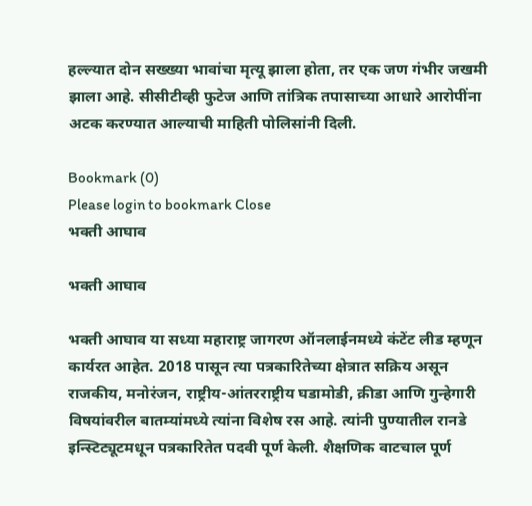हल्ल्यात दोन सख्ख्या भावांचा मृत्यू झाला होता, तर एक जण गंभीर जखमी झाला आहे. सीसीटीव्ही फुटेज आणि तांत्रिक तपासाच्या आधारे आरोपींना अटक करण्यात आल्याची माहिती पोलिसांनी दिली.

Bookmark (0)
Please login to bookmark Close
भक्ती आघाव

भक्ती आघाव

भक्ती आघाव या सध्या महाराष्ट्र जागरण ऑनलाईनमध्ये कंटेंट लीड म्हणून कार्यरत आहेत. 2018 पासून त्या पत्रकारितेच्या क्षेत्रात सक्रिय असून राजकीय, मनोरंजन, राष्ट्रीय-आंतरराष्ट्रीय घडामोडी, क्रीडा आणि गुन्हेगारी विषयांवरील बातम्यांमध्ये त्यांना विशेष रस आहे. त्यांनी पुण्यातील रानडे इन्स्टिट्यूटमधून पत्रकारितेत पदवी पूर्ण केली. शैक्षणिक वाटचाल पूर्ण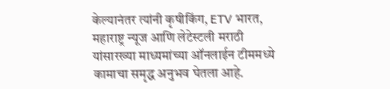केल्यानंतर त्यांनी कृषीकिंग, ETV भारत, महाराष्ट्र न्यूज आणि लेटेस्टली मराठी यांसारख्या माध्यमांच्या ऑनलाईन टीममध्ये कामाचा समृद्ध अनुभव घेतला आहे.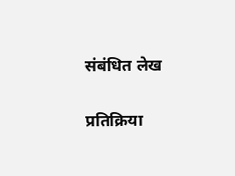संबंधित लेख

प्रतिक्रिया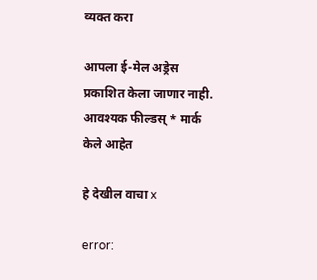व्यक्त करा

आपला ई-मेल अड्रेस प्रकाशित केला जाणार नाही. आवश्यक फील्डस् * मार्क केले आहेत

हे देखील वाचा x

error: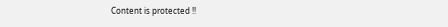Content is protected !!